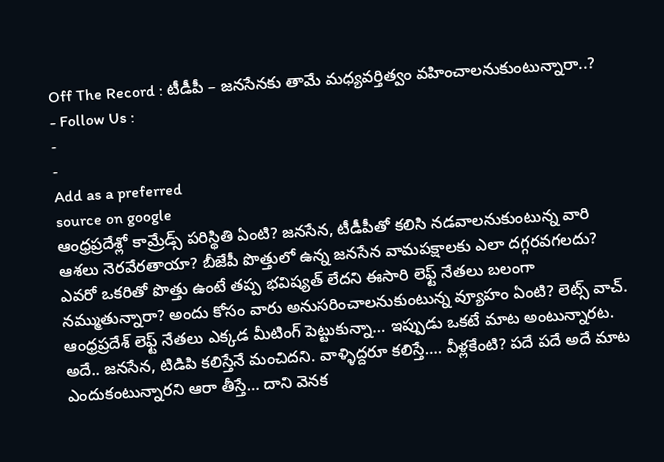Off The Record : టీడీపీ – జనసేనకు తామే మధ్యవర్తిత్వం వహించాలనుకుంటున్నారా..?
- Follow Us :
-
-
Add as a preferred
source on google
ఆంధ్రప్రదేశ్లో కామ్రేడ్స్ పరిస్థితి ఏంటి? జనసేన, టీడీపీతో కలిసి నడవాలనుకుంటున్న వారి ఆశలు నెరవేరతాయా? బీజేపీ పొత్తులో ఉన్న జనసేన వామపక్షాలకు ఎలా దగ్గరవగలదు? ఎవరో ఒకరితో పొత్తు ఉంటే తప్ప భవిష్యత్ లేదని ఈసారి లెఫ్ట్ నేతలు బలంగా నమ్ముతున్నారా? అందు కోసం వారు అనుసరించాలనుకుంటున్న వ్యూహం ఏంటి? లెట్స్ వాచ్.
ఆంధ్రప్రదేశ్ లెఫ్ట్ నేతలు ఎక్కడ మీటింగ్ పెట్టుకున్నా… ఇప్పుడు ఒకటే మాట అంటున్నారట. అదే.. జనసేన, టిడిపి కలిస్తేనే మంచిదని. వాళ్ళిద్దరూ కలిస్తే…. వీళ్లకేంటి? పదే పదే అదే మాట ఎందుకంటున్నారని ఆరా తీస్తే… దాని వెనక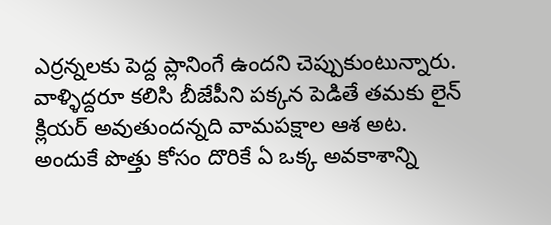ఎర్రన్నలకు పెద్ద ప్లానింగే ఉందని చెప్పుకుంటున్నారు. వాళ్ళిద్దరూ కలిసి బీజేపీని పక్కన పెడితే తమకు లైన్ క్లియర్ అవుతుందన్నది వామపక్షాల ఆశ అట. అందుకే పొత్తు కోసం దొరికే ఏ ఒక్క అవకాశాన్ని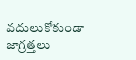వదులుకోకుండా జాగ్రత్తలు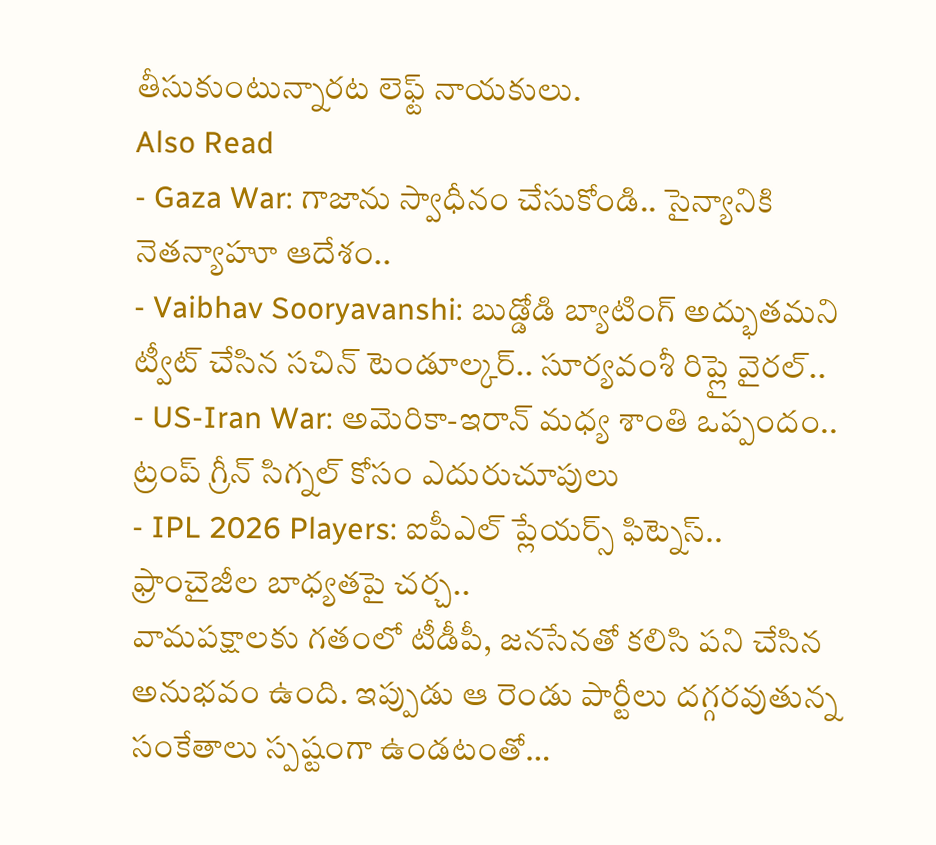తీసుకుంటున్నారట లెఫ్ట్ నాయకులు.
Also Read
- Gaza War: గాజాను స్వాధీనం చేసుకోండి.. సైన్యానికి నెతన్యాహూ ఆదేశం..
- Vaibhav Sooryavanshi: బుడ్డోడి బ్యాటింగ్ అద్భుతమని ట్వీట్ చేసిన సచిన్ టెండూల్కర్.. సూర్యవంశీ రిప్లై వైరల్..
- US-Iran War: అమెరికా-ఇరాన్ మధ్య శాంతి ఒప్పందం.. ట్రంప్ గ్రీన్ సిగ్నల్ కోసం ఎదురుచూపులు
- IPL 2026 Players: ఐపీఎల్ ప్లేయర్స్ ఫిట్నెస్.. ఫ్రాంచైజీల బాధ్యతపై చర్చ..
వామపక్షాలకు గతంలో టీడీపీ, జనసేనతో కలిసి పని చేసిన అనుభవం ఉంది. ఇప్పుడు ఆ రెండు పార్టీలు దగ్గరవుతున్న సంకేతాలు స్పష్టంగా ఉండటంతో…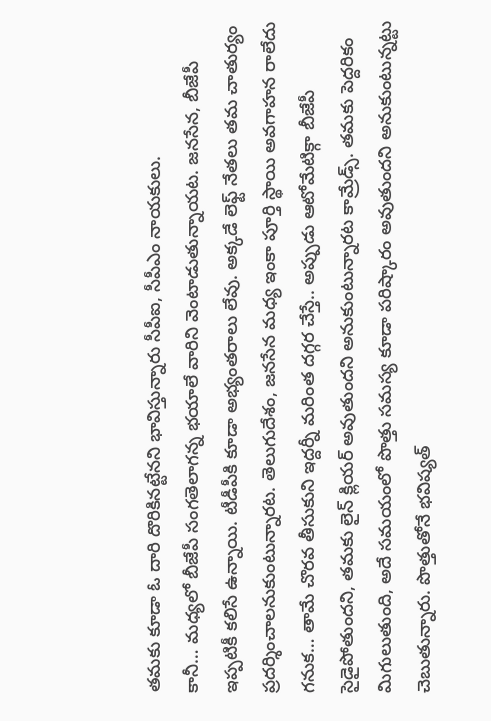తమకు కూడా ఓ దారి దొరికినట్టేనని భావిస్తున్నారు సీపీఐ, సీపీఎం నాయకులు.
కానీ… మధ్యలో బీజేపీ సంగతెలాగన్న భయాలే వారిని వెంటాడుతున్నాయట. జనసేన, బీజేపీ ఇప్పటికీ కలిసే ఉన్నాయి. టీడీపీకి కూడా అభ్యంతరాలు లేవు. అక్కడే లెఫ్ట్ నేతలు తమ చాతుర్యం ప్రదర్శించాలనుకుంటున్నారట. తెలుగుదేశం, జనసేన మధ్య ఇంకా పూర్తి స్థాయి అవగాహన రాలేదు గనుక… తామే చొరవ తీసుకుని ఇద్దర్నీ మరింత దగ్గర చేస్తే.. అప్పుడు ఆటోమేటిక్గా బీజేపీ సైడైపోతుందని, తమకు లైన్ క్లియర్ అవుతుందని అనుకుంటున్నారట కామ్రేడ్స్. తమకు పెద్దరికం మిగులుతుంది, అదే సమయంలో పొత్తు సమస్య కూడా పరిష్కారం అవుతుందని అనుకుంటున్నట్టు చెబుతున్నారు. పొత్తుతోనే భవిష్యత్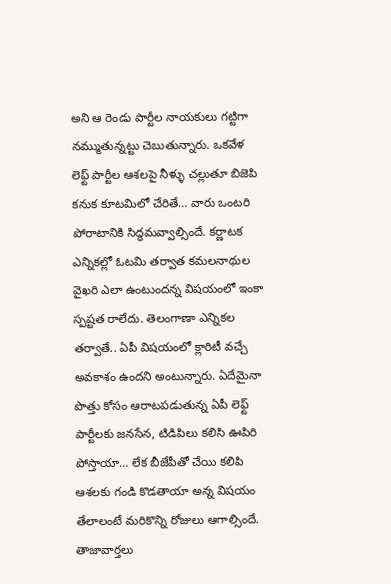అని ఆ రెండు పార్టీల నాయకులు గట్టిగా నమ్ముతున్నట్టు చెబుతున్నారు. ఒకవేళ లెఫ్ట్ పార్టీల ఆశలపై నీళ్ళు చల్లుతూ బిజెపి కనుక కూటమిలో చేరితే… వారు ఒంటరి పోరాటానికి సిద్ధమవ్వాల్సిందే. కర్ణాటక ఎన్నికల్లో ఓటమి తర్వాత కమలనాథుల వైఖరి ఎలా ఉంటుందన్న విషయంలో ఇంకా స్పష్టత రాలేదు. తెలంగాణా ఎన్నికల తర్వాతే.. ఏపీ విషయంలో క్లారిటీ వచ్చే అవకాశం ఉందని అంటున్నారు. ఏదేమైనా పొత్తు కోసం ఆరాటపడుతున్న ఏపీ లెఫ్ట్ పార్టీలకు జనసేన, టిడిపిలు కలిసి ఊపిరి పోస్తాయా… లేక బీజేపీతో చేయి కలిపి ఆశలకు గండి కొడతాయా అన్న విషయం తేలాలంటే మరికొన్ని రోజులు ఆగాల్సిందే.
తాజావార్తలు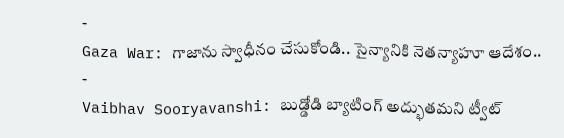-
Gaza War: గాజాను స్వాధీనం చేసుకోండి.. సైన్యానికి నెతన్యాహూ ఆదేశం..
-
Vaibhav Sooryavanshi: బుడ్డోడి బ్యాటింగ్ అద్భుతమని ట్వీట్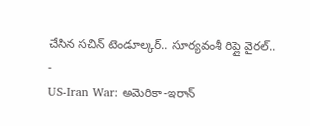చేసిన సచిన్ టెండూల్కర్.. సూర్యవంశీ రిప్లై వైరల్..
-
US-Iran War: అమెరికా-ఇరాన్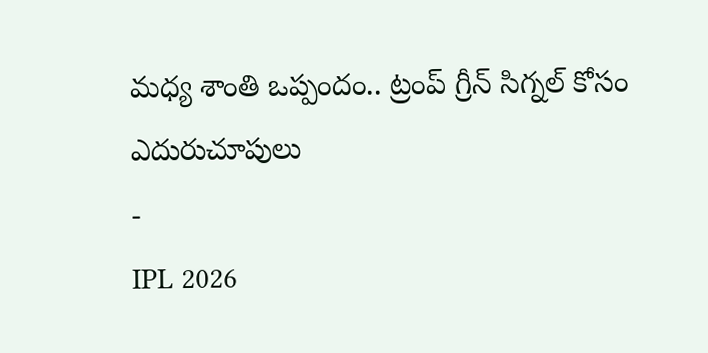మధ్య శాంతి ఒప్పందం.. ట్రంప్ గ్రీన్ సిగ్నల్ కోసం ఎదురుచూపులు
-
IPL 2026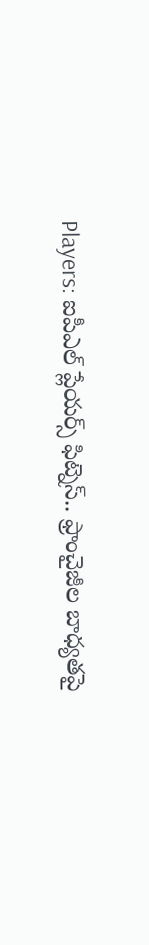Players: ఐపీఎల్ ప్లేయర్స్ ఫిట్నెస్.. ఫ్రాంచైజీల బాధ్యతపై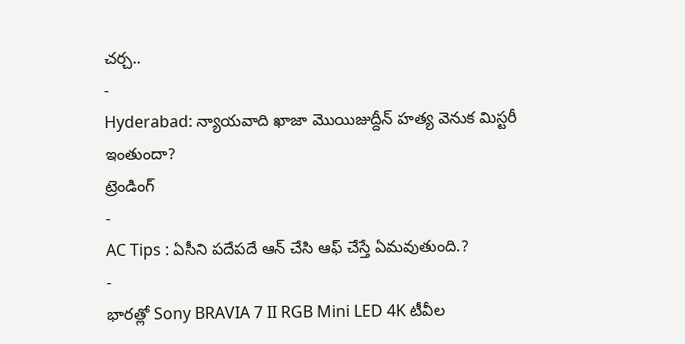చర్చ..
-
Hyderabad: న్యాయవాది ఖాజా మొయిజుద్దీన్ హత్య వెనుక మిస్టరీ ఇంతుందా?
ట్రెండింగ్
-
AC Tips : ఏసీని పదేపదే ఆన్ చేసి ఆఫ్ చేస్తే ఏమవుతుంది.?
-
భారత్లో Sony BRAVIA 7 II RGB Mini LED 4K టీవీల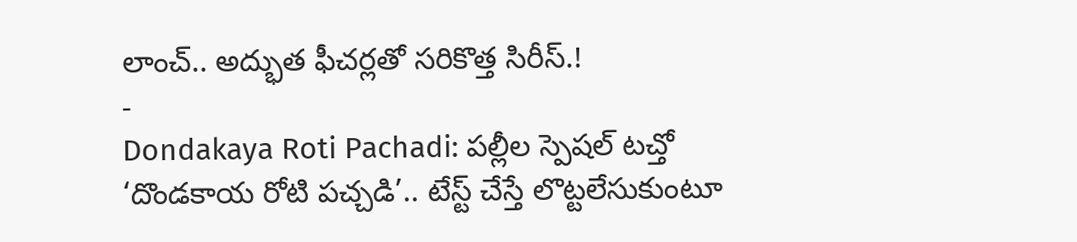లాంచ్.. అద్భుత ఫీచర్లతో సరికొత్త సిరీస్.!
-
Dondakaya Roti Pachadi: పల్లీల స్పెషల్ టచ్తో ‘దొండకాయ రోటి పచ్చడి’.. టేస్ట్ చేస్తే లొట్టలేసుకుంటూ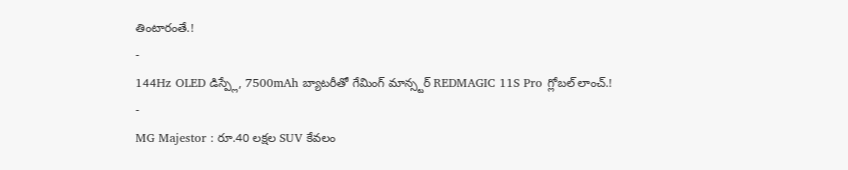తింటారంతే.!
-
144Hz OLED డిస్ప్లే, 7500mAh బ్యాటరీతో గేమింగ్ మాన్స్టర్ REDMAGIC 11S Pro గ్లోబల్ లాంచ్.!
-
MG Majestor : రూ.40 లక్షల SUV కేవలం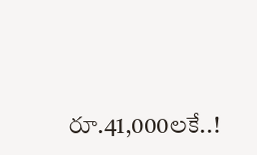రూ.41,000లకే..!